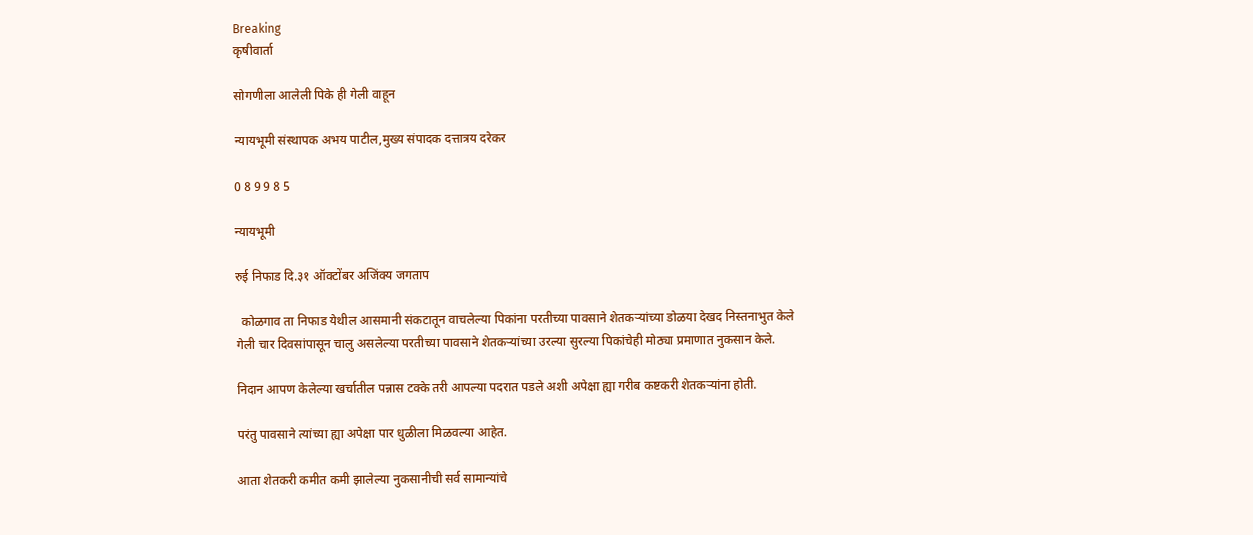Breaking
कृषीवार्ता

सोगणीला आलेली पिके ही गेली वाहून

न्यायभूमी संस्थापक अभय पाटील,मुख्य संपादक दत्तात्रय दरेकर

0 8 9 9 8 5

न्यायभूमी

रुई निफाड दि.३१ ऑक्टोंबर अजिंक्य जगताप

  कोळगाव ता निफाड येथील आसमानी संकटातून वाचलेल्या पिकांना परतीच्या पावसाने शेतकऱ्यांच्या डोळया देखद निस्तनाभुत केले गेली चार दिवसांपासून चालु असलेल्या परतीच्या पावसाने शेतकऱ्यांच्या उरल्या सुरल्या पिकांचेही मोठ्या प्रमाणात नुकसान केले.

निदान आपण केलेल्या खर्चातील पन्नास टक्के तरी आपल्या पदरात पडले अशी अपेक्षा ह्या गरीब कष्टकरी शेतकऱ्यांना होती.

परंतु पावसाने त्यांच्या ह्या अपेक्षा पार धुळीला मिळवल्या आहेत.

आता शेतकरी कमीत कमी झालेल्या नुकसानीची सर्व सामान्यांचे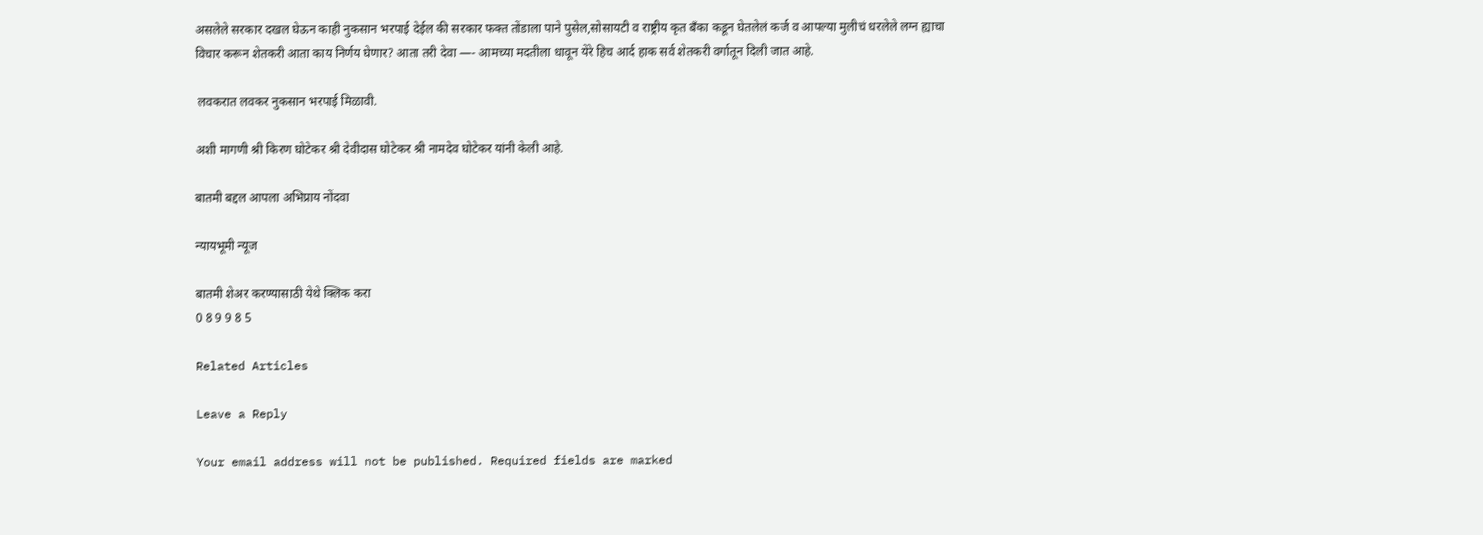असलेले सरकार दखल घेऊन काही नुकसान भरपाई देईल की सरकार फक्त तोंडाला पाने पुसेल,सोसायटी व राष्ट्रीय कृत बँका कडून घेतलेलं कर्ज व आपल्या मुलीचं धरलेले लग्न ह्याचा विचार करून शेतकरी आता काय निर्णय घेणार? आता तरी देवा —- आमच्या मदतीला धावून येरे हिच आर्द हाक सर्व शेतकरी वर्गातून दिली जात आहे.

 लवकरात लवकर नुकसान भरपाई मिळावी.

अशी मागणी श्री किरण घोटेकर श्री देवीदास घोटेकर श्री नामदेव घोटेकर यांनी केली आहे.

बातमी बद्दल आपला अभिप्राय नोंदवा

न्यायभूमी न्यूज

बातमी शेअर करण्यासाठी येथे क्लिक करा
0 8 9 9 8 5

Related Articles

Leave a Reply

Your email address will not be published. Required fields are marked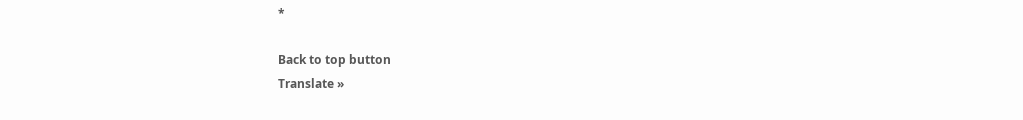*

Back to top button
Translate »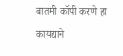बातमी कॉपी करणे हा कायद्याने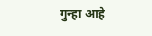गुन्हा आहे